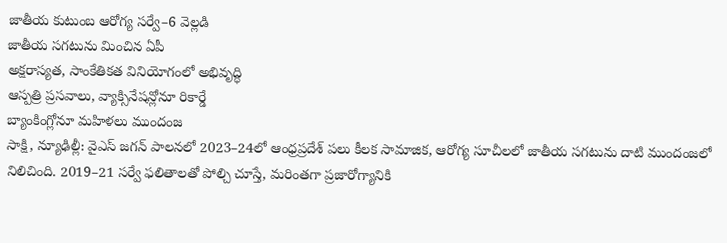జాతీయ కుటుంబ ఆరోగ్య సర్వే–6 వెల్లడి
జాతీయ సగటును మించిన ఏపీ
అక్షరాస్యత, సాంకేతికత వినియోగంలో అభివృద్ధి
ఆస్పత్రి ప్రసవాలు, వ్యాక్సినేషన్లోనూ రికార్డే
బ్యాంకింగ్లోనూ మహిళలు ముందంజ
సాక్షి, న్యూఢిల్లీ: వైఎస్ జగన్ పాలనలో 2023–24లో ఆంధ్రప్రదేశ్ పలు కీలక సామాజిక, ఆరోగ్య సూచీలలో జాతీయ సగటును దాటి ముందంజలో నిలిచింది. 2019–21 సర్వే ఫలితాలతో పోల్చి చూస్తే, మరింతగా ప్రజారోగ్యానికి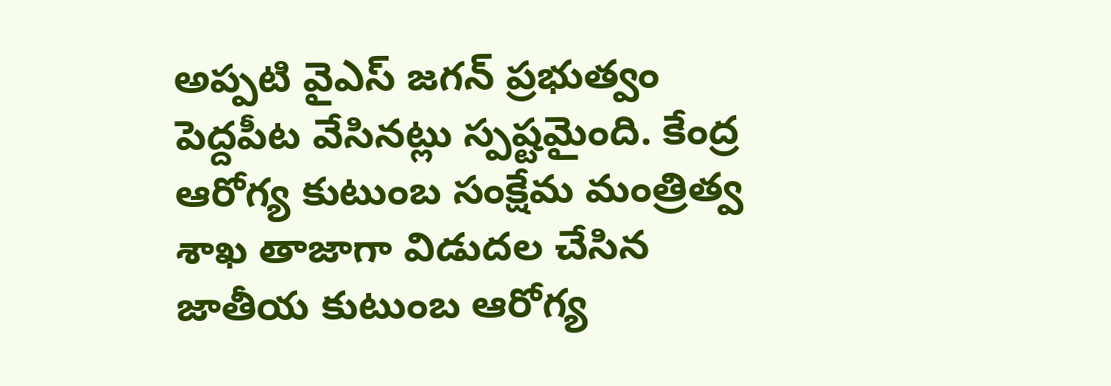అప్పటి వైఎస్ జగన్ ప్రభుత్వం పెద్దపీట వేసినట్లు స్పష్టమైంది. కేంద్ర ఆరోగ్య కుటుంబ సంక్షేమ మంత్రిత్వ శాఖ తాజాగా విడుదల చేసిన జాతీయ కుటుంబ ఆరోగ్య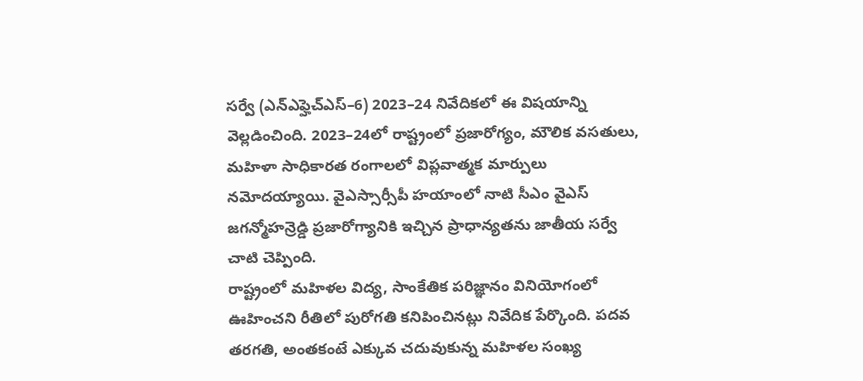సర్వే (ఎన్ఎఫ్హెచ్ఎస్–6) 2023–24 నివేదికలో ఈ విషయాన్ని వెల్లడించింది. 2023–24లో రాష్ట్రంలో ప్రజారోగ్యం, మౌలిక వసతులు, మహిళా సాధికారత రంగాలలో విప్లవాత్మక మార్పులు నమోదయ్యాయి. వైఎస్సార్సీపీ హయాంలో నాటి సీఎం వైఎస్ జగన్మోహన్రెడ్డి ప్రజారోగ్యానికి ఇచ్చిన ప్రాధాన్యతను జాతీయ సర్వే చాటి చెప్పింది.
రాష్ట్రంలో మహిళల విద్య, సాంకేతిక పరిజ్ఞానం వినియోగంలో ఊహించని రీతిలో పురోగతి కనిపించినట్లు నివేదిక పేర్కొంది. పదవ తరగతి, అంతకంటే ఎక్కువ చదువుకున్న మహిళల సంఖ్య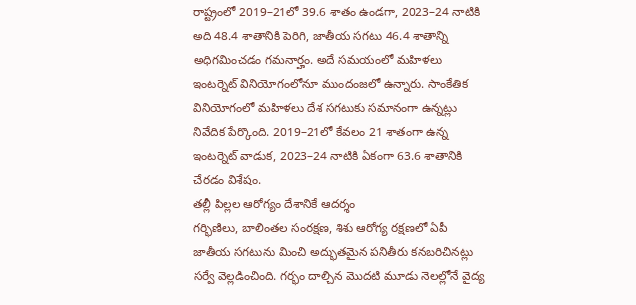రాష్ట్రంలో 2019–21లో 39.6 శాతం ఉండగా, 2023–24 నాటికి అది 48.4 శాతానికి పెరిగి, జాతీయ సగటు 46.4 శాతాన్ని అధిగవిుంచడం గమనార్హం. అదే సమయంలో మహిళలు ఇంటర్నెట్ వినియోగంలోనూ ముందంజలో ఉన్నారు. సాంకేతిక వినియోగంలో మహిళలు దేశ సగటుకు సమానంగా ఉన్నట్లు నివేదిక పేర్కొంది. 2019–21లో కేవలం 21 శాతంగా ఉన్న ఇంటర్నెట్ వాడుక, 2023–24 నాటికి ఏకంగా 63.6 శాతానికి చేరడం విశేషం.
తల్లీ పిల్లల ఆరోగ్యం దేశానికే ఆదర్శం
గర్భిణిలు, బాలింతల సంరక్షణ, శిశు ఆరోగ్య రక్షణలో ఏపీ జాతీయ సగటును మించి అద్భుతమైన పనితీరు కనబరిచినట్లు సర్వే వెల్లడించింది. గర్భం దాల్చిన మొదటి మూడు నెలల్లోనే వైద్య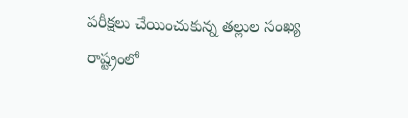పరీక్షలు చేయించుకున్న తల్లుల సంఖ్య రాష్ట్రంలో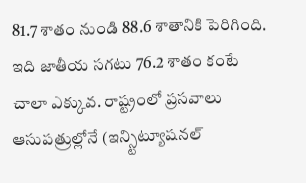81.7 శాతం నుండి 88.6 శాతానికి పెరిగింది. ఇది జాతీయ సగటు 76.2 శాతం కంటే చాలా ఎక్కువ. రాష్ట్రంలో ప్రసవాలు ఆసుపత్రుల్లోనే (ఇన్స్టిట్యూషనల్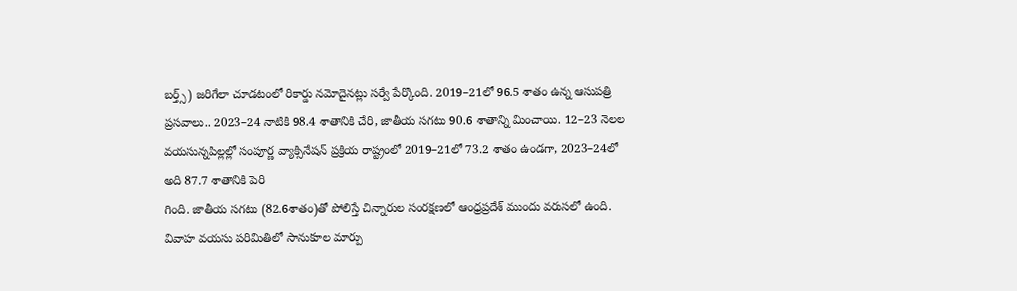బర్త్స్) జరిగేలా చూడటంలో రికార్డు నమోదైనట్లు సర్వే పేర్కొంది. 2019–21లో 96.5 శాతం ఉన్న ఆసుపత్రి ప్రసవాలు.. 2023–24 నాటికి 98.4 శాతానికి చేరి, జాతీయ సగటు 90.6 శాతాన్ని మించాయి. 12–23 నెలల వయసున్నపిల్లల్లో సంపూర్ణ వ్యాక్సినేషన్ ప్రక్రియ రాష్ట్రంలో 2019–21లో 73.2 శాతం ఉండగా, 2023–24లో అది 87.7 శాతానికి పెరి
గింది. జాతీయ సగటు (82.6శాతం)తో పోలిస్తే చిన్నారుల సంరక్షణలో ఆంధ్రప్రదేశ్ ముందు వరుసలో ఉంది.
వివాహ వయసు పరిమితిలో సానుకూల మార్పు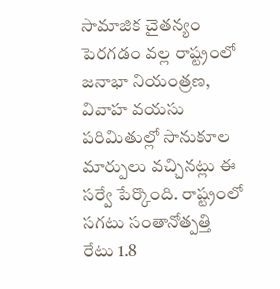సామాజిక చైతన్యం పెరగడం వల్ల రాష్ట్రంలో జనాభా నియంత్రణ, వివాహ వయసు పరిమితుల్లో సానుకూల మార్పులు వచ్చినట్లు ఈ సర్వే పేర్కొంది. రాష్ట్రంలో సగటు సంతానోత్పత్తి రేటు 1.8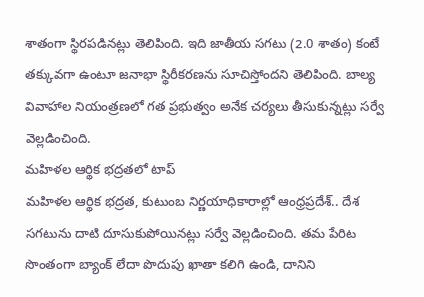శాతంగా స్థిరపడినట్లు తెలిపింది. ఇది జాతీయ సగటు (2.0 శాతం) కంటే తక్కువగా ఉంటూ జనాభా స్థిరీకరణను సూచిస్తోందని తెలిపింది. బాల్య వివాహాల నియంత్రణలో గత ప్రభుత్వం అనేక చర్యలు తీసుకున్నట్లు సర్వే వెల్లడించింది.
మహిళల ఆర్థిక భద్రతలో టాప్
మహిళల ఆర్థిక భద్రత, కుటుంబ నిర్ణయాధికారాల్లో ఆంధ్రప్రదేశ్.. దేశ సగటును దాటి దూసుకుపోయినట్లు సర్వే వెల్లడించింది. తమ పేరిట సొంతంగా బ్యాంక్ లేదా పొదుపు ఖాతా కలిగి ఉండి, దానిని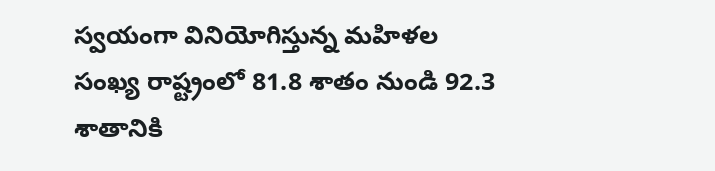స్వయంగా వినియోగిస్తున్న మహిళల సంఖ్య రాష్ట్రంలో 81.8 శాతం నుండి 92.3 శాతానికి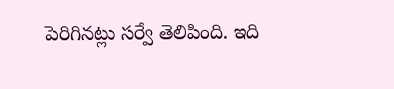పెరిగినట్లు సర్వే తెలిపింది. ఇది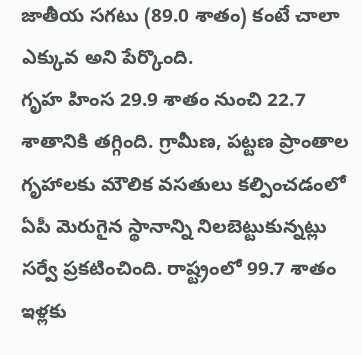జాతీయ సగటు (89.0 శాతం) కంటే చాలా ఎక్కువ అని పేర్కొంది.
గృహ హింస 29.9 శాతం నుంచి 22.7 శాతానికి తగ్గింది. గ్రామీణ, పట్టణ ప్రాంతాల గృహాలకు మౌలిక వసతులు కల్పించడంలో ఏపీ మెరుగైన స్థానాన్ని నిలబెట్టుకున్నట్లు సర్వే ప్రకటించింది. రాష్ట్రంలో 99.7 శాతం ఇళ్లకు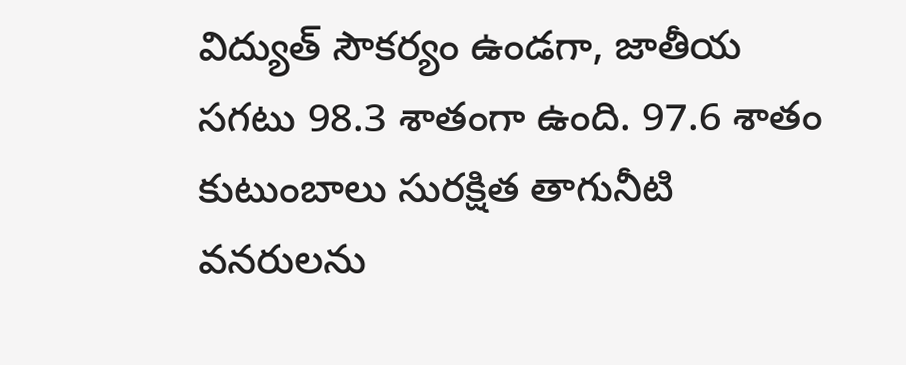విద్యుత్ సౌకర్యం ఉండగా, జాతీయ సగటు 98.3 శాతంగా ఉంది. 97.6 శాతం కుటుంబాలు సురక్షిత తాగునీటి వనరులను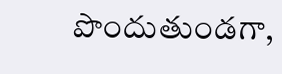పొందుతుండగా,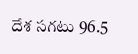దేశ సగటు 96.5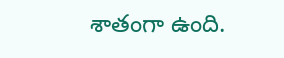శాతంగా ఉంది.